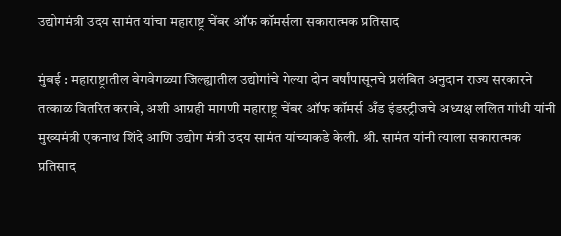उद्योगमंत्री उदय सामंत यांचा महाराष्ट्र चेंबर ऑफ कॉमर्सला सकारात्मक प्रतिसाद

मुंबई : महाराष्ट्रातील वेगवेगळ्या जिल्ह्यातील उद्योगांचे गेल्या दोन वर्षांपासूनचे प्रलंबित अनुदान राज्य सरकारने तत्काळ वितरित करावे, अशी आग्रही मागणी महाराष्ट्र चेंबर ऑफ कॉमर्स अँड इंडस्ट्रीजचे अध्यक्ष ललित गांधी यांनी मुख्यमंत्री एकनाथ शिंदे आणि उद्योग मंत्री उदय सामंत यांच्याकडे केली. श्री. सामंत यांनी त्याला सकारात्मक प्रतिसाद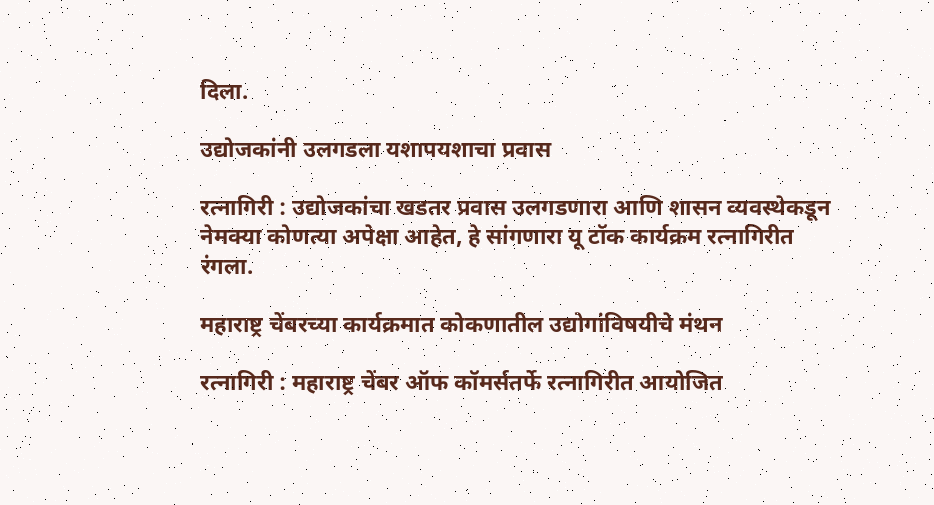दिला.

उद्योजकांनी उलगडला यशापयशाचा प्रवास

रत्नागिरी : उद्योजकांचा खडतर प्रवास उलगडणारा आणि शासन व्यवस्थेकडून नेमक्या कोणत्या अपेक्षा आहेत, हे सांगणारा यू टॉक कार्यक्रम रत्नागिरीत रंगला.

महाराष्ट्र चेंबरच्या कार्यक्रमात कोकणातील उद्योगांविषयीचे मंथन

रत्नागिरी : महाराष्ट्र चेंबर ऑफ कॉमर्सतर्फे रत्नागिरीत आयोजित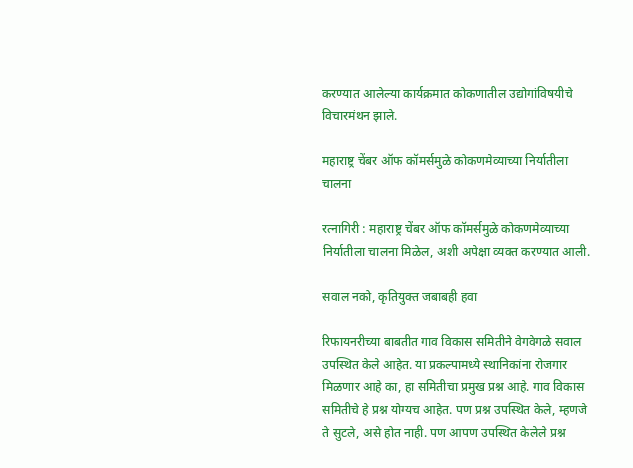करण्यात आलेल्या कार्यक्रमात कोकणातील उद्योगांविषयीचे विचारमंथन झाले.

महाराष्ट्र चेंबर ऑफ कॉमर्समुळे कोकणमेव्याच्या निर्यातीला चालना

रत्नागिरी : महाराष्ट्र चेंबर ऑफ कॉमर्समुळे कोकणमेव्याच्या निर्यातीला चालना मिळेल, अशी अपेक्षा व्यक्त करण्यात आली.

सवाल नको, कृतियुक्त जबाबही हवा

रिफायनरीच्या बाबतीत गाव विकास समितीने वेगवेगळे सवाल उपस्थित केले आहेत. या प्रकल्पामध्ये स्थानिकांना रोजगार मिळणार आहे का, हा समितीचा प्रमुख प्रश्न आहे. गाव विकास समितीचे हे प्रश्न योग्यच आहेत. पण प्रश्न उपस्थित केले, म्हणजे ते सुटले, असे होत नाही. पण आपण उपस्थित केलेले प्रश्न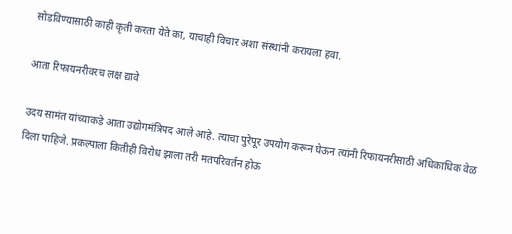सोडविण्यासाठी काही कृती करता येते का, याचाही विचार अशा संस्थांनी करायला हवा.

आता रिफायनरीवरच लक्ष द्यावे

उदय सामंत यांच्याकडे आता उद्योगमंत्रिपद आले आहे. त्याचा पुरेपूर उपयोग करून घेऊन त्यांनी रिफायनरीसाठी अधिकाधिक वेळ दिला पाहिजे. प्रकल्पाला कितीही विरोध झाला तरी मतपरिवर्तन होऊ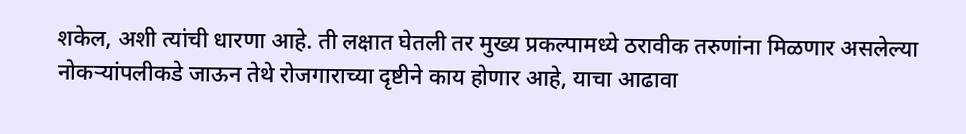शकेल, अशी त्यांची धारणा आहे. ती लक्षात घेतली तर मुख्य प्रकल्पामध्ये ठरावीक तरुणांना मिळणार असलेल्या नोकऱ्यांपलीकडे जाऊन तेथे रोजगाराच्या दृष्टीने काय होणार आहे, याचा आढावा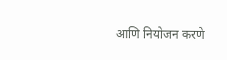आणि नियोजन करणे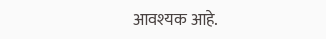आवश्यक आहे.